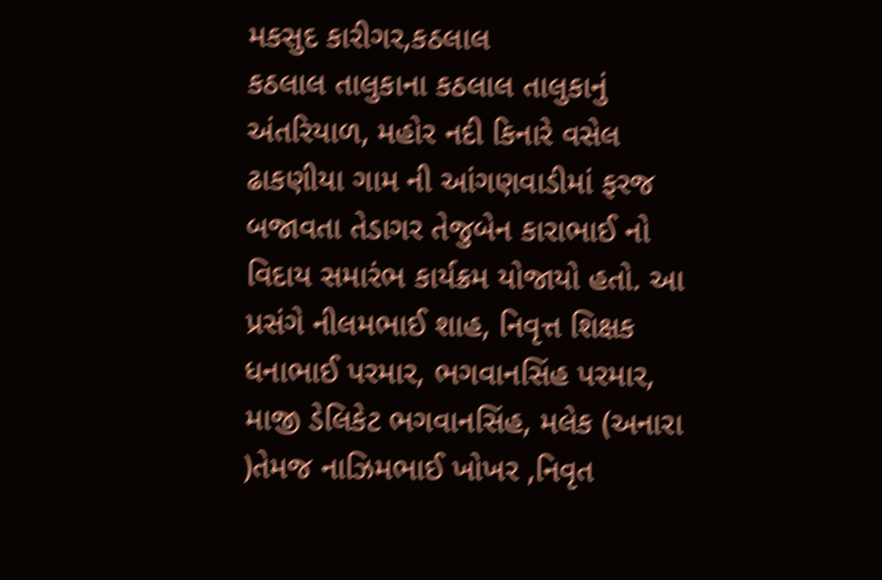મકસુદ કારીગર,કઠલાલ
કઠલાલ તાલુકાના કઠલાલ તાલુકાનું અંતરિયાળ, મહોર નદી કિનારે વસેલ ઢાકણીયા ગામ ની આંગણવાડીમાં ફરજ બજાવતા તેડાગર તેજુબેન કારાભાઈ નો વિદાય સમારંભ કાર્યક્રમ યોજાયો હતો. આ પ્રસંગે નીલમભાઈ શાહ, નિવૃત્ત શિક્ષક ધનાભાઈ પરમાર, ભગવાનસિંહ પરમાર, માજી ડેલિકેટ ભગવાનસિંહ, મલેક (અનારા )તેમજ નાઝિમભાઈ ખોખર ,નિવૃત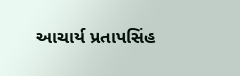આચાર્ય પ્રતાપસિંહ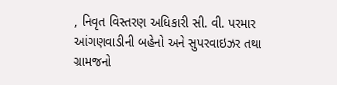, નિવૃત વિસ્તરણ અધિકારી સી. વી. પરમાર આંગણવાડીની બહેનો અને સુપરવાઇઝર તથા ગ્રામજનો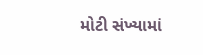મોટી સંખ્યામાં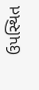ઉપસ્થિત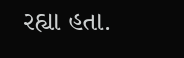રહ્યા હતા.